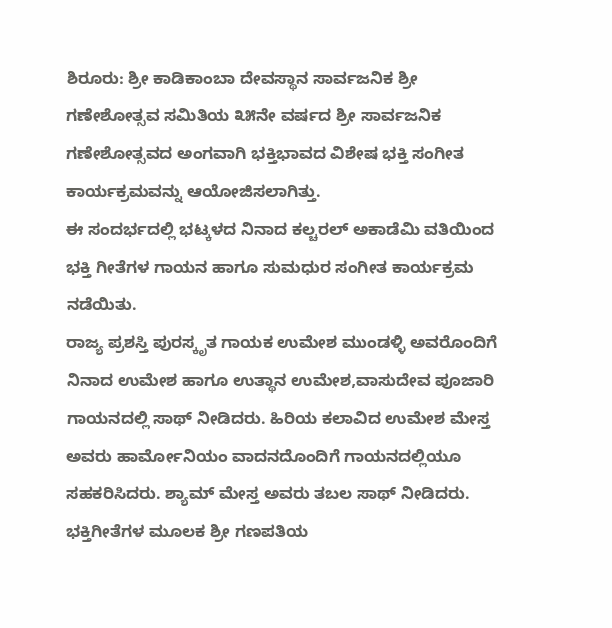ಶಿರೂರು: ಶ್ರೀ ಕಾಡಿಕಾಂಬಾ ದೇವಸ್ಥಾನ ಸಾರ್ವಜನಿಕ ಶ್ರೀ ಗಣೇಶೋತ್ಸವ ಸಮಿತಿಯ ೩೫ನೇ ವರ್ಷದ ಶ್ರೀ ಸಾರ್ವಜನಿಕ ಗಣೇಶೋತ್ಸವದ ಅಂಗವಾಗಿ ಭಕ್ತಿಭಾವದ ವಿಶೇಷ ಭಕ್ತಿ ಸಂಗೀತ ಕಾರ್ಯಕ್ರಮವನ್ನು ಆಯೋಜಿಸಲಾಗಿತ್ತು.
ಈ ಸಂದರ್ಭದಲ್ಲಿ ಭಟ್ಕಳದ ನಿನಾದ ಕಲ್ಚರಲ್ ಅಕಾಡೆಮಿ ವತಿಯಿಂದ ಭಕ್ತಿ ಗೀತೆಗಳ ಗಾಯನ ಹಾಗೂ ಸುಮಧುರ ಸಂಗೀತ ಕಾರ್ಯಕ್ರಮ ನಡೆಯಿತು.
ರಾಜ್ಯ ಪ್ರಶಸ್ತಿ ಪುರಸ್ಕೃತ ಗಾಯಕ ಉಮೇಶ ಮುಂಡಳ್ಳಿ ಅವರೊಂದಿಗೆ ನಿನಾದ ಉಮೇಶ ಹಾಗೂ ಉತ್ಥಾನ ಉಮೇಶ,ವಾಸುದೇವ ಪೂಜಾರಿ ಗಾಯನದಲ್ಲಿ ಸಾಥ್ ನೀಡಿದರು. ಹಿರಿಯ ಕಲಾವಿದ ಉಮೇಶ ಮೇಸ್ತ ಅವರು ಹಾರ್ಮೋನಿಯಂ ವಾದನದೊಂದಿಗೆ ಗಾಯನದಲ್ಲಿಯೂ ಸಹಕರಿಸಿದರು. ಶ್ಯಾಮ್ ಮೇಸ್ತ ಅವರು ತಬಲ ಸಾಥ್ ನೀಡಿದರು.
ಭಕ್ತಿಗೀತೆಗಳ ಮೂಲಕ ಶ್ರೀ ಗಣಪತಿಯ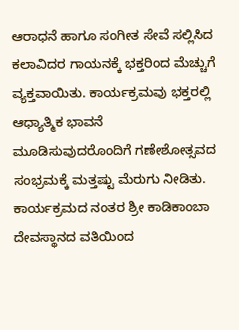ಆರಾಧನೆ ಹಾಗೂ ಸಂಗೀತ ಸೇವೆ ಸಲ್ಲಿಸಿದ ಕಲಾವಿದರ ಗಾಯನಕ್ಕೆ ಭಕ್ತರಿಂದ ಮೆಚ್ಚುಗೆ ವ್ಯಕ್ತವಾಯಿತು. ಕಾರ್ಯಕ್ರಮವು ಭಕ್ತರಲ್ಲಿ ಆಧ್ಯಾತ್ಮಿಕ ಭಾವನೆ ಮೂಡಿಸುವುದರೊಂದಿಗೆ ಗಣೇಶೋತ್ಸವದ ಸಂಭ್ರಮಕ್ಕೆ ಮತ್ತಷ್ಟು ಮೆರುಗು ನೀಡಿತು.
ಕಾರ್ಯಕ್ರಮದ ನಂತರ ಶ್ರೀ ಕಾಡಿಕಾಂಬಾ ದೇವಸ್ಥಾನದ ವತಿಯಿಂದ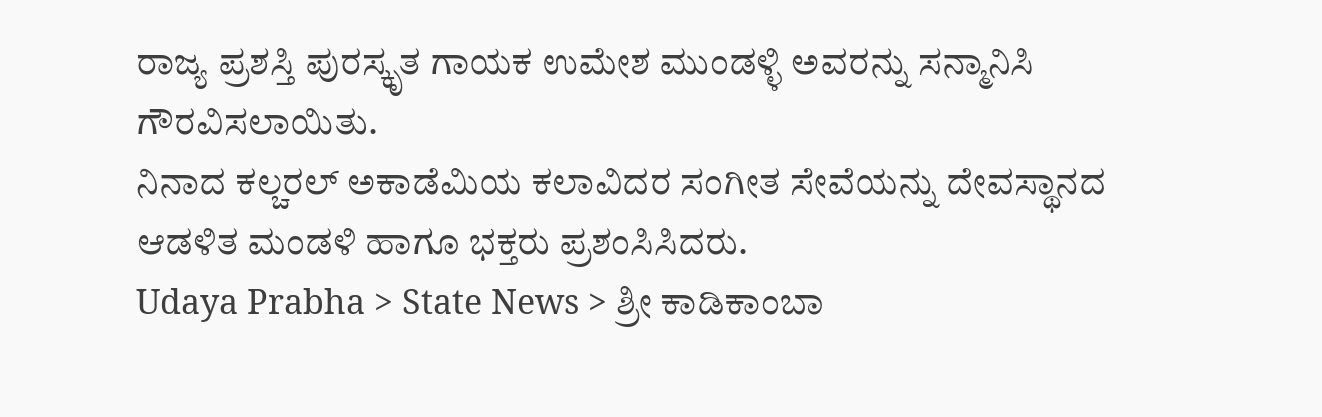ರಾಜ್ಯ ಪ್ರಶಸ್ತಿ ಪುರಸ್ಕೃತ ಗಾಯಕ ಉಮೇಶ ಮುಂಡಳ್ಳಿ ಅವರನ್ನು ಸನ್ಮಾನಿಸಿ ಗೌರವಿಸಲಾಯಿತು.
ನಿನಾದ ಕಲ್ಚರಲ್ ಅಕಾಡೆಮಿಯ ಕಲಾವಿದರ ಸಂಗೀತ ಸೇವೆಯನ್ನು ದೇವಸ್ಥಾನದ ಆಡಳಿತ ಮಂಡಳಿ ಹಾಗೂ ಭಕ್ತರು ಪ್ರಶಂಸಿಸಿದರು.
Udaya Prabha > State News > ಶ್ರೀ ಕಾಡಿಕಾಂಬಾ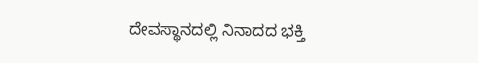ದೇವಸ್ಥಾನದಲ್ಲಿ ನಿನಾದದ ಭಕ್ತಿ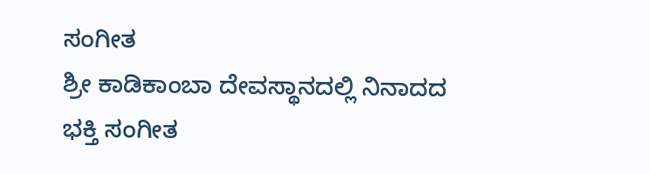ಸಂಗೀತ
ಶ್ರೀ ಕಾಡಿಕಾಂಬಾ ದೇವಸ್ಥಾನದಲ್ಲಿ ನಿನಾದದ ಭಕ್ತಿ ಸಂಗೀತ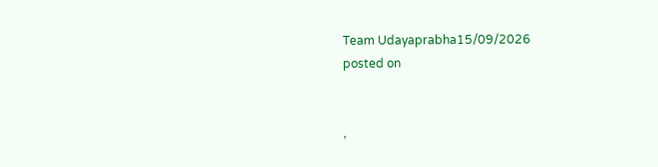Team Udayaprabha15/09/2026
posted on


,